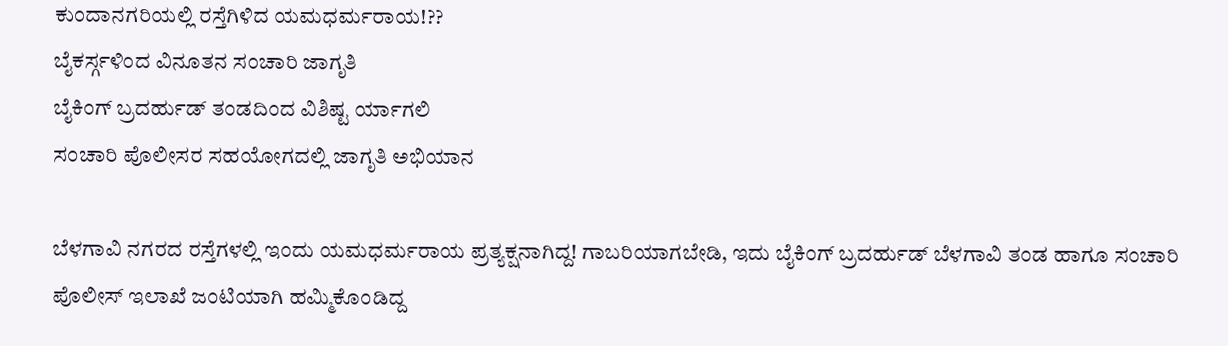ಕುಂದಾನಗರಿಯಲ್ಲಿ ರಸ್ತೆಗಿಳಿದ ಯಮಧರ್ಮರಾಯ!??
ಬೈಕರ್ಸ್ಗಳಿಂದ ವಿನೂತನ ಸಂಚಾರಿ ಜಾಗೃತಿ
ಬೈಕಿಂಗ್ ಬ್ರದರ್ಹುಡ್ ತಂಡದಿಂದ ವಿಶಿಷ್ಟ ರ್ಯಾಗಲಿ
ಸಂಚಾರಿ ಪೊಲೀಸರ ಸಹಯೋಗದಲ್ಲಿ ಜಾಗೃತಿ ಅಭಿಯಾನ

ಬೆಳಗಾವಿ ನಗರದ ರಸ್ತೆಗಳಲ್ಲಿ ಇಂದು ಯಮಧರ್ಮರಾಯ ಪ್ರತ್ಯಕ್ಷನಾಗಿದ್ದ! ಗಾಬರಿಯಾಗಬೇಡಿ, ಇದು ಬೈಕಿಂಗ್ ಬ್ರದರ್ಹುಡ್ ಬೆಳಗಾವಿ ತಂಡ ಹಾಗೂ ಸಂಚಾರಿ ಪೊಲೀಸ್ ಇಲಾಖೆ ಜಂಟಿಯಾಗಿ ಹಮ್ಮಿಕೊಂಡಿದ್ದ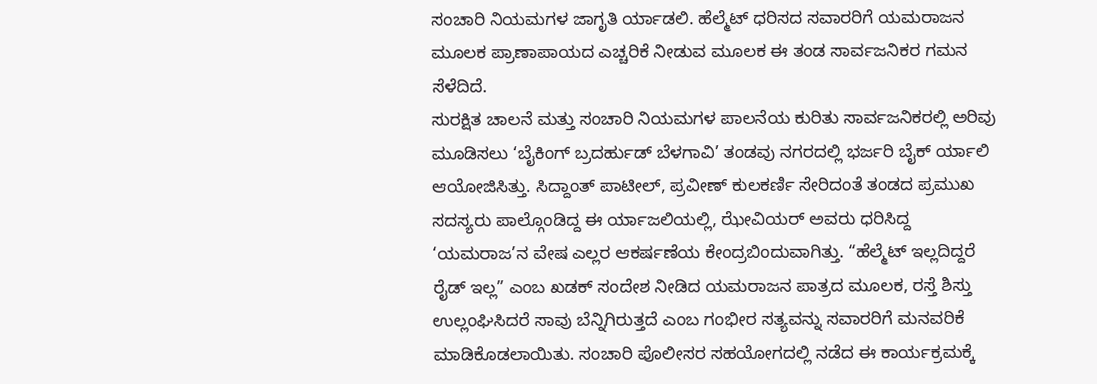ಸಂಚಾರಿ ನಿಯಮಗಳ ಜಾಗೃತಿ ರ್ಯಾಡಲಿ. ಹೆಲ್ಮೆಟ್ ಧರಿಸದ ಸವಾರರಿಗೆ ಯಮರಾಜನ ಮೂಲಕ ಪ್ರಾಣಾಪಾಯದ ಎಚ್ಚರಿಕೆ ನೀಡುವ ಮೂಲಕ ಈ ತಂಡ ಸಾರ್ವಜನಿಕರ ಗಮನ ಸೆಳೆದಿದೆ.
ಸುರಕ್ಷಿತ ಚಾಲನೆ ಮತ್ತು ಸಂಚಾರಿ ನಿಯಮಗಳ ಪಾಲನೆಯ ಕುರಿತು ಸಾರ್ವಜನಿಕರಲ್ಲಿ ಅರಿವು ಮೂಡಿಸಲು ‘ಬೈಕಿಂಗ್ ಬ್ರದರ್ಹುಡ್ ಬೆಳಗಾವಿ’ ತಂಡವು ನಗರದಲ್ಲಿ ಭರ್ಜರಿ ಬೈಕ್ ರ್ಯಾಲಿ ಆಯೋಜಿಸಿತ್ತು. ಸಿದ್ದಾಂತ್ ಪಾಟೀಲ್, ಪ್ರವೀಣ್ ಕುಲಕರ್ಣಿ ಸೇರಿದಂತೆ ತಂಡದ ಪ್ರಮುಖ ಸದಸ್ಯರು ಪಾಲ್ಗೊಂಡಿದ್ದ ಈ ರ್ಯಾಜಲಿಯಲ್ಲಿ, ಝೇವಿಯರ್ ಅವರು ಧರಿಸಿದ್ದ ‘ಯಮರಾಜ’ನ ವೇಷ ಎಲ್ಲರ ಆಕರ್ಷಣೆಯ ಕೇಂದ್ರಬಿಂದುವಾಗಿತ್ತು. “ಹೆಲ್ಮೆಟ್ ಇಲ್ಲದಿದ್ದರೆ ರೈಡ್ ಇಲ್ಲ” ಎಂಬ ಖಡಕ್ ಸಂದೇಶ ನೀಡಿದ ಯಮರಾಜನ ಪಾತ್ರದ ಮೂಲಕ, ರಸ್ತೆ ಶಿಸ್ತು ಉಲ್ಲಂಘಿಸಿದರೆ ಸಾವು ಬೆನ್ನಿಗಿರುತ್ತದೆ ಎಂಬ ಗಂಭೀರ ಸತ್ಯವನ್ನು ಸವಾರರಿಗೆ ಮನವರಿಕೆ ಮಾಡಿಕೊಡಲಾಯಿತು. ಸಂಚಾರಿ ಪೊಲೀಸರ ಸಹಯೋಗದಲ್ಲಿ ನಡೆದ ಈ ಕಾರ್ಯಕ್ರಮಕ್ಕೆ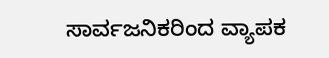ಸಾರ್ವಜನಿಕರಿಂದ ವ್ಯಾಪಕ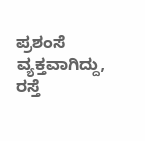ಪ್ರಶಂಸೆ ವ್ಯಕ್ತವಾಗಿದ್ದು, ರಸ್ತೆ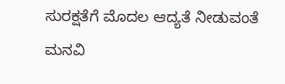ಸುರಕ್ಷತೆಗೆ ಮೊದಲ ಆದ್ಯತೆ ನೀಡುವಂತೆ ಮನವಿ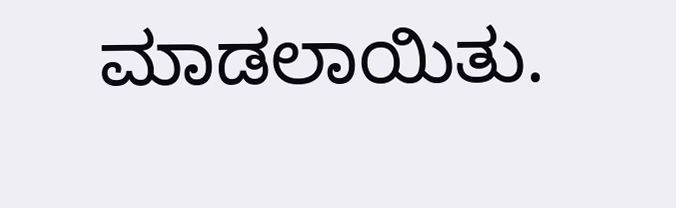ಮಾಡಲಾಯಿತು.